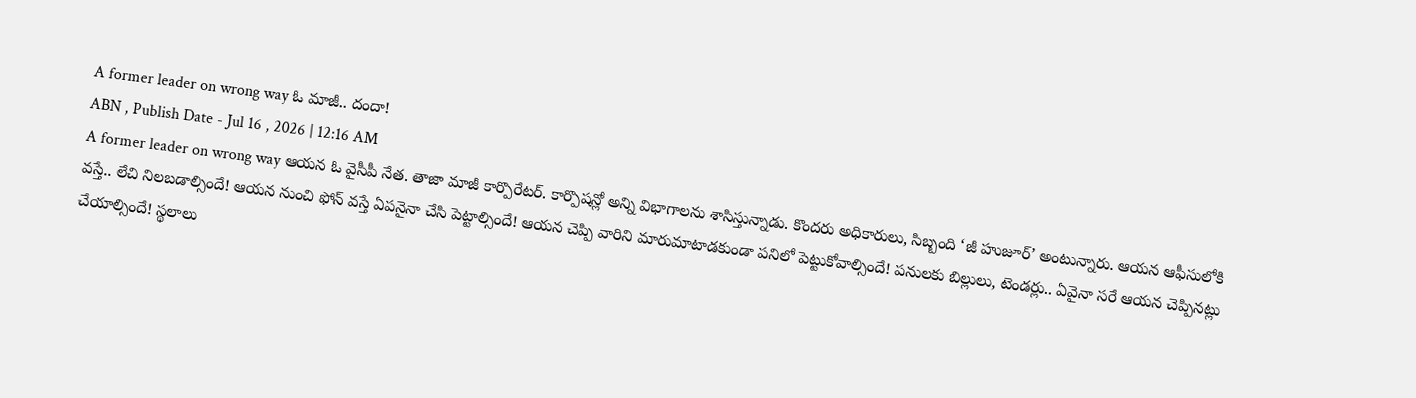A former leader on wrong way ఓ మాజీ.. దందా!
ABN , Publish Date - Jul 16 , 2026 | 12:16 AM
A former leader on wrong way ఆయన ఓ వైసీపీ నేత. తాజా మాజీ కార్పొరేటర్. కార్పొషన్లో అన్ని విభాగాలను శాసిస్తున్నాడు. కొందరు అధికారులు, సిబ్బంది ‘జీ హుజూర్’ అంటున్నారు. ఆయన ఆఫీసులోకి వస్తే.. లేచి నిలబడాల్సిందే! ఆయన నుంచి ఫోన్ వస్తే ఏపనైనా చేసి పెట్టాల్సిందే! ఆయన చెప్పి వారిని మారుమాటాడకుండా పనిలో పెట్టుకోవాల్సిందే! పనులకు బిల్లులు, టెండర్లు.. ఏవైనా సరే ఆయన చెప్పినట్లు చేయాల్సిందే! స్థలాలు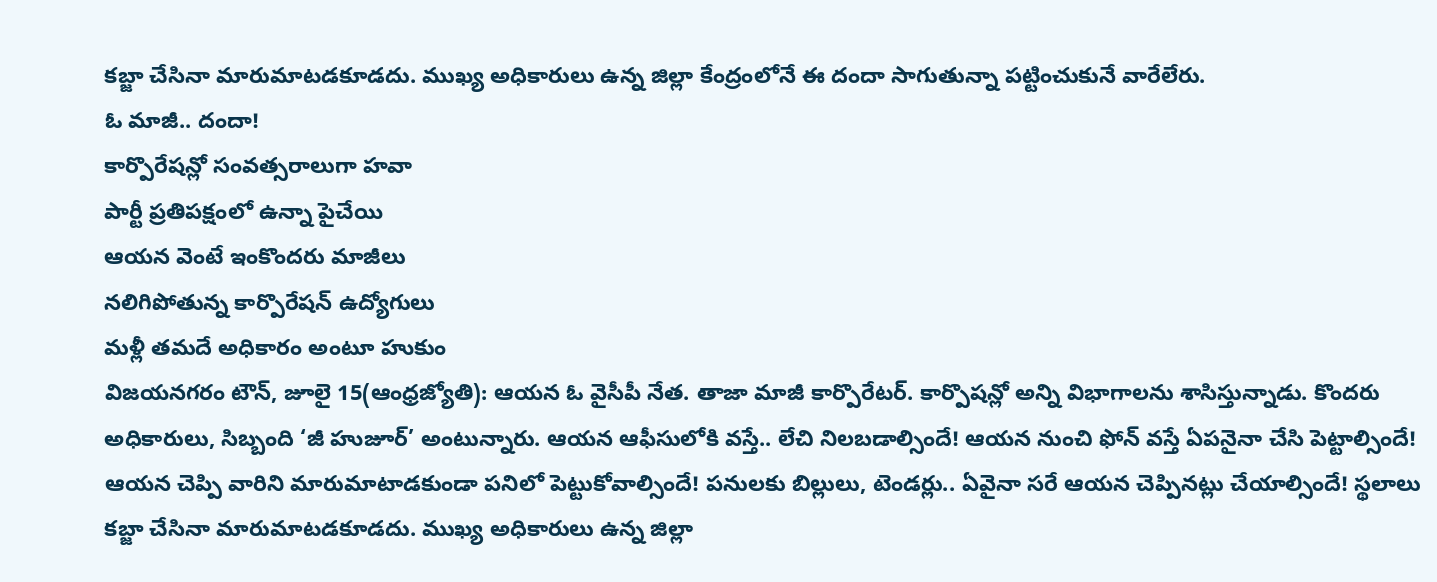కబ్జా చేసినా మారుమాటడకూడదు. ముఖ్య అధికారులు ఉన్న జిల్లా కేంద్రంలోనే ఈ దందా సాగుతున్నా పట్టించుకునే వారేలేరు.
ఓ మాజీ.. దందా!
కార్పొరేషన్లో సంవత్సరాలుగా హవా
పార్టీ ప్రతిపక్షంలో ఉన్నా పైచేయి
ఆయన వెంటే ఇంకొందరు మాజీలు
నలిగిపోతున్న కార్పొరేషన్ ఉద్యోగులు
మళ్లీ తమదే అధికారం అంటూ హుకుం
విజయనగరం టౌన్, జూలై 15(ఆంధ్రజ్యోతి): ఆయన ఓ వైసీపీ నేత. తాజా మాజీ కార్పొరేటర్. కార్పొషన్లో అన్ని విభాగాలను శాసిస్తున్నాడు. కొందరు అధికారులు, సిబ్బంది ‘జీ హుజూర్’ అంటున్నారు. ఆయన ఆఫీసులోకి వస్తే.. లేచి నిలబడాల్సిందే! ఆయన నుంచి ఫోన్ వస్తే ఏపనైనా చేసి పెట్టాల్సిందే! ఆయన చెప్పి వారిని మారుమాటాడకుండా పనిలో పెట్టుకోవాల్సిందే! పనులకు బిల్లులు, టెండర్లు.. ఏవైనా సరే ఆయన చెప్పినట్లు చేయాల్సిందే! స్థలాలు కబ్జా చేసినా మారుమాటడకూడదు. ముఖ్య అధికారులు ఉన్న జిల్లా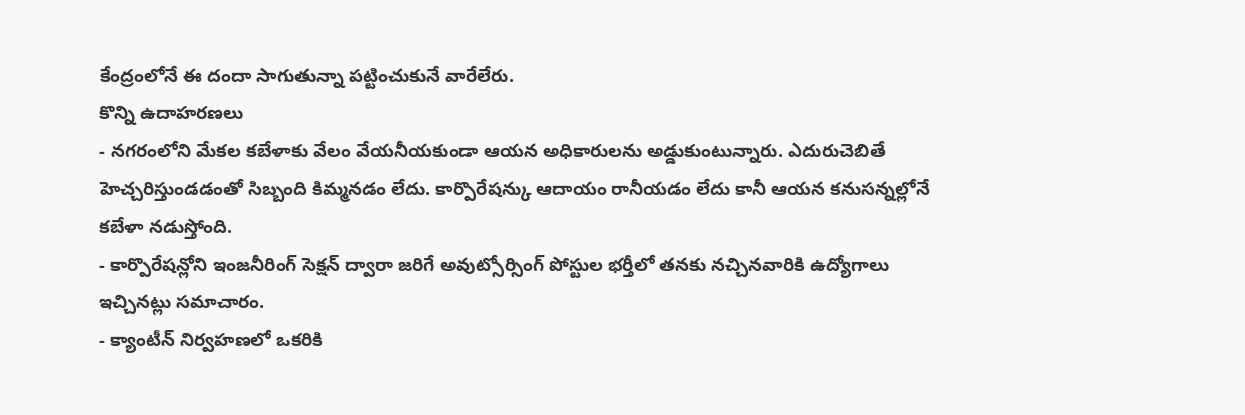కేంద్రంలోనే ఈ దందా సాగుతున్నా పట్టించుకునే వారేలేరు.
కొన్ని ఉదాహరణలు
- నగరంలోని మేకల కబేళాకు వేలం వేయనీయకుండా ఆయన అధికారులను అడ్డుకుంటున్నారు. ఎదురుచెబితే హెచ్చరిస్తుండడంతో సిబ్బంది కిమ్మనడం లేదు. కార్పొరేషన్కు ఆదాయం రానీయడం లేదు కానీ ఆయన కనుసన్నల్లోనే కబేళా నడుస్తోంది.
- కార్పొరేషన్లోని ఇంజనీరింగ్ సెక్షన్ ద్వారా జరిగే అవుట్సోర్సింగ్ పోస్టుల భర్తీలో తనకు నచ్చినవారికి ఉద్యోగాలు ఇచ్చినట్లు సమాచారం.
- క్యాంటీన్ నిర్వహణలో ఒకరికి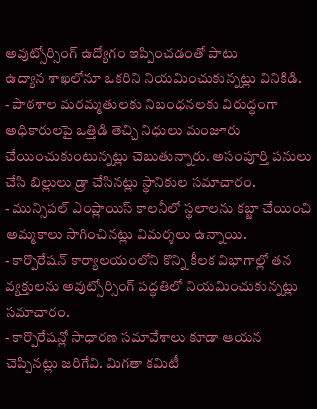అవుట్సోర్సింగ్ ఉద్యోగం ఇప్పించడంతో పాటు
ఉద్యాన శాఖలోనూ ఒకరిని నియమించుకున్నట్లు వినికిడి.
- పాఠశాల మరమ్మతులకు నిబంధనలకు విరుద్ధంగా అధికారులపై ఒత్తిడి తెచ్చి నిధులు మంజూరు చేయించుకుంటున్నట్లు చెబుతున్నారు. అసంపూర్తి పనులు చేసి బిల్లులు డ్రా చేసినట్లు స్థానికుల సమాచారం.
- మున్సిపల్ ఎంప్లాయిస్ కాలనీలో స్థలాలను కబ్జా చేయించి అమ్మకాలు సాగించినట్లు విమర్శలు ఉన్నాయి.
- కార్పొరేషన్ కార్యాలయంలోని కొన్ని కీలక విభాగాల్లో తన వ్యక్తులను అవుట్సోర్సింగ్ పద్ధతిలో నియమించుకున్నట్లు సమాచారం.
- కార్పొరేషన్లో సాధారణ సమావేశాలు కూడా ఆయన చెప్పినట్లు జరిగేవి. మిగతా కమిటీ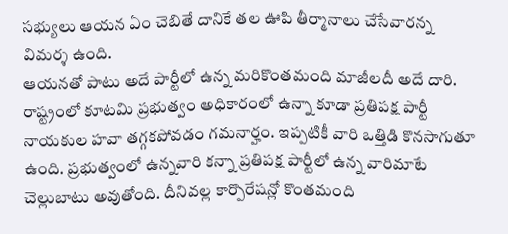సభ్యులు ఆయన ఏం చెబితే దానికే తల ఊపి తీర్మానాలు చేసేవారన్న విమర్శ ఉంది.
ఆయనతో పాటు అదే పార్టీలో ఉన్న మరికొంతమంది మాజీలదీ అదే దారి. రాష్ట్రంలో కూటమి ప్రభుత్వం అధికారంలో ఉన్నా కూడా ప్రతిపక్ష పార్టీ నాయకుల హవా తగ్గకపోవడం గమనార్హం. ఇప్పటికీ వారి ఒత్తిడి కొనసాగుతూ ఉంది. ప్రభుత్వంలో ఉన్నవారి కన్నా ప్రతిపక్ష పార్టీలో ఉన్న వారిమాటే చెల్లుబాటు అవుతోంది. దీనివల్ల కార్పొరేషన్లో కొంతమంది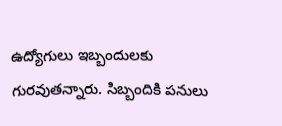ఉద్యోగులు ఇబ్బందులకు గురవుతన్నారు. సిబ్బందికి పనులు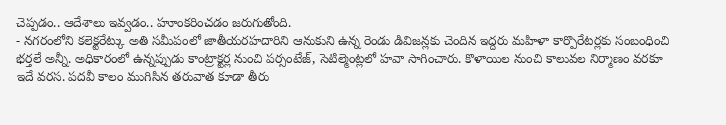చెప్పడం.. ఆదేశాలు ఇవ్వడం.. హూంకరించడం జరుగుతోంది.
- నగరంలోని కలెక్టరేట్కు అతి సమీపంలో జాతీయరహదారిని ఆనుకుని ఉన్న రెండు డివిజన్లకు చెందిన ఇద్దరు మహిళా కార్పొరేటర్లకు సంబంధించి భర్తలే అన్నీ. అధికారంలో ఉన్నప్పుడు కాంట్రాక్టర్ల నుంచి పర్సంటేజ్, సెటిల్మెంట్లలో హవా సాగించారు. కొళాయిల నుంచి కాలువల నిర్మాణం వరకూ ఇదే వరస. పదవీ కాలం ముగిసిన తరువాత కూడా తీరు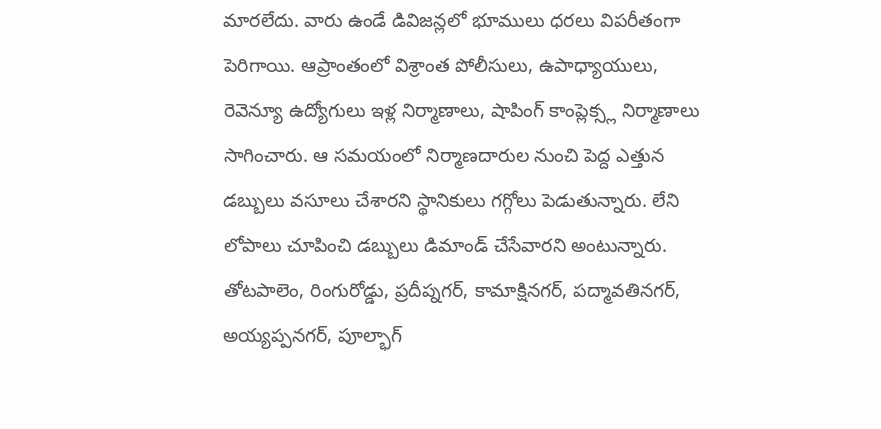మారలేదు. వారు ఉండే డివిజన్లలో భూములు ధరలు విపరీతంగా పెరిగాయి. ఆప్రాంతంలో విశ్రాంత పోలీసులు, ఉపాధ్యాయులు, రెవెన్యూ ఉద్యోగులు ఇళ్ల నిర్మాణాలు, షాపింగ్ కాంప్లెక్స్ల నిర్మాణాలు సాగించారు. ఆ సమయంలో నిర్మాణదారుల నుంచి పెద్ద ఎత్తున డబ్బులు వసూలు చేశారని స్థానికులు గగ్గోలు పెడుతున్నారు. లేని లోపాలు చూపించి డబ్బులు డిమాండ్ చేసేవారని అంటున్నారు. తోటపాలెం, రింగురోడ్డు, ప్రదీప్నగర్, కామాక్షినగర్, పద్మావతినగర్, అయ్యప్పనగర్, పూల్భాగ్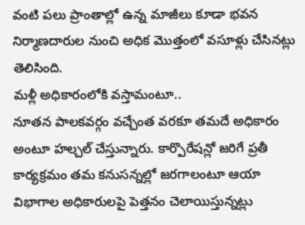వంటి పలు ప్రాంతాల్లో ఉన్న మాజీలు కూడా భవన నిర్మాణదారుల నుంచి అధిక మొత్తంలో వసూళ్లు చేసినట్లు తెలిసింది.
మళ్లీ అధికారంలోకి వస్తామంటూ..
నూతన పాలకవర్గం వచ్చేంత వరకూ తమదే అధికారం అంటూ హల్చల్ చేస్తున్నారు. కార్పొరేషన్లో జరిగే ప్రతీ కార్యక్రమం తమ కనుసన్నల్లో జరగాలంటూ ఆయా విభాగాల అధికారులపై పెత్తనం చెలాయిస్తున్నట్లు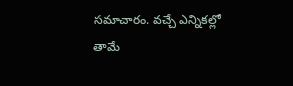సమాచారం. వచ్చే ఎన్నికల్లో తామే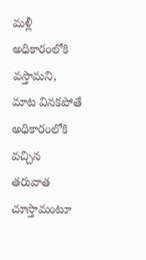మళ్లీ అధికారంలోకి వస్తామని, మాట వినకపోతే అధికారంలోకి వచ్చిన తరువాత చూస్తామంటూ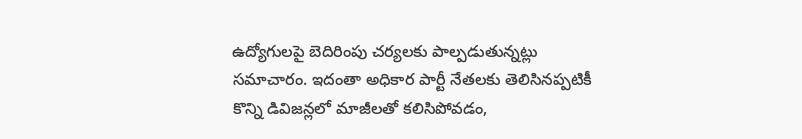ఉద్యోగులపై బెదిరింపు చర్యలకు పాల్పడుతున్నట్లు సమాచారం. ఇదంతా అధికార పార్టీ నేతలకు తెలిసినప్పటికీ కొన్ని డివిజన్లలో మాజీలతో కలిసిపోవడం,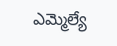ఎమ్మెల్యే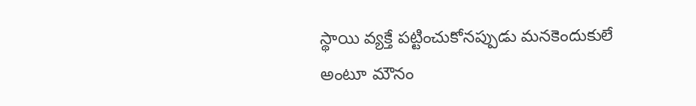స్థాయి వ్యక్తే పట్టించుకోనప్పుడు మనకెందుకులే అంటూ మౌనం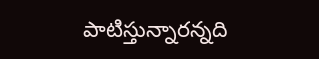పాటిస్తున్నారన్నది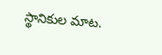స్థానికుల మాట.